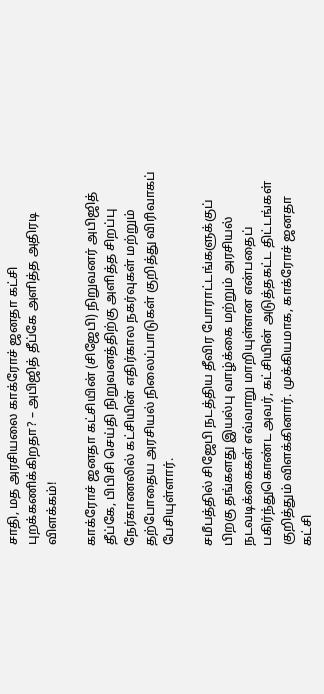சாதி, மத அரசியலை காக்ரோச் ஜனதா கட்சி புறக்கணிக்கிறதா? – அபிஜித் தீப்கே அளித்த அதிரடி விளக்கம்!

காக்ரோச் ஜனதா கட்சியின் (சிஜேபி) நிறுவனர் அபிஜித் தீப்கே, பிபிசி செய்தி நிறுவனத்திற்கு அளித்த சிறப்பு நேர்காணலில் கட்சியின் எதிர்கால நகர்வுகள் மற்றும் தற்போதைய அரசியல் நிலைப்பாடுகள் குறித்து விரிவாகப் பேசியுள்ளார்.

சமீபத்தில் சிஜேபி நடத்திய தீவிர போராட்டங்களுக்குப் பிறகு தங்களது இயல்பு வாழ்க்கை மற்றும் அரசியல் நடவடிக்கைகள் எவ்வாறு மாறியுள்ளன என்பதைப் பகிர்ந்துகொண்ட அவர், கட்சியின் அடுத்தகட்ட திட்டங்கள் குறித்தும் விளக்கினார். முக்கியமாக, காக்ரோச் ஜனதா கட்சி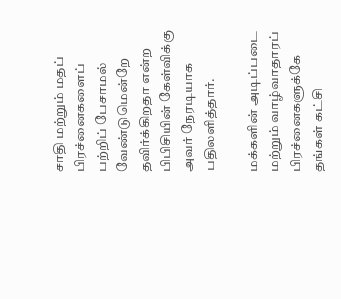சாதி மற்றும் மதப் பிரச்னைகளைப் பற்றிப் பேசாமல் வேண்டுமென்றே தவிர்க்கிறதா என்ற பிபிசியின் கேள்விக்கு அவர் நேரடியாக பதிலளித்தார்.

மக்களின் அடிப்படை மற்றும் வாழ்வாதாரப் பிரச்னைகளுக்கே தங்கள் கட்சி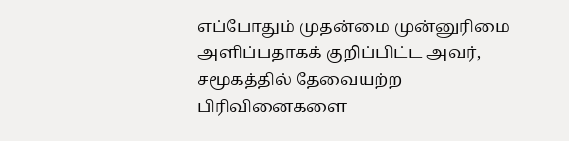எப்போதும் முதன்மை முன்னுரிமை அளிப்பதாகக் குறிப்பிட்ட அவர், சமூகத்தில் தேவையற்ற பிரிவினைகளை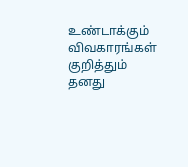உண்டாக்கும் விவகாரங்கள் குறித்தும் தனது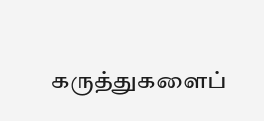கருத்துகளைப்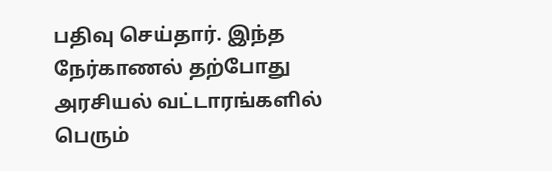பதிவு செய்தார். இந்த நேர்காணல் தற்போது அரசியல் வட்டாரங்களில் பெரும்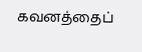கவனத்தைப்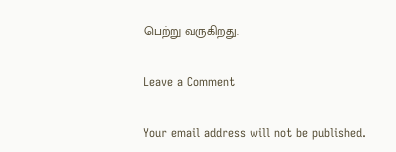பெற்று வருகிறது.

Leave a Comment

Your email address will not be published.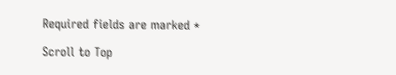Required fields are marked *

Scroll to Top